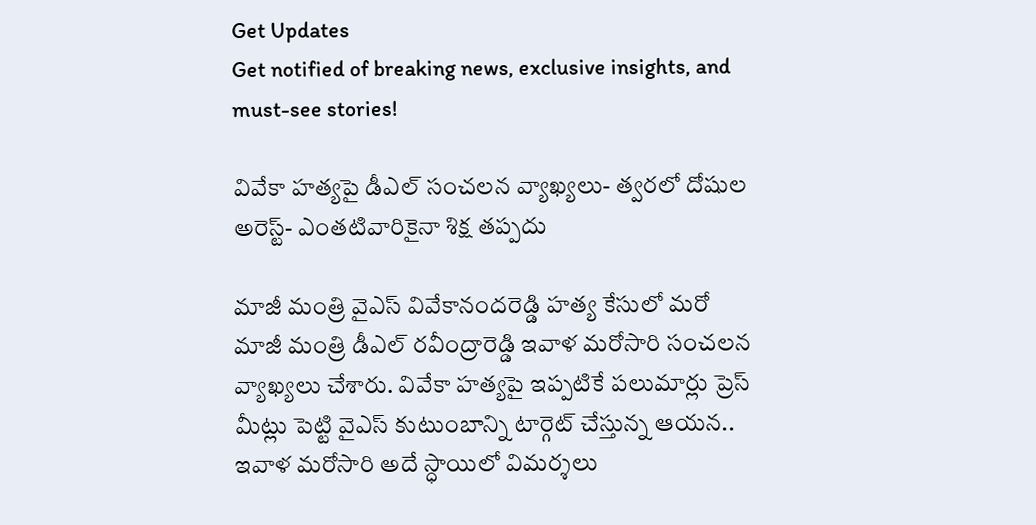Get Updates
Get notified of breaking news, exclusive insights, and must-see stories!

వివేకా హత్యపై డీఎల్ సంచలన వ్యాఖ్యలు- త్వరలో దోషుల అరెస్ట్- ఎంతటివారికైనా శిక్ష తప్పదు

మాజీ మంత్రి వైఎస్ వివేకానందరెడ్డి హత్య కేసులో మరో మాజీ మంత్రి డీఎల్ రవీంద్రారెడ్డి ఇవాళ మరోసారి సంచలన వ్యాఖ్యలు చేశారు. వివేకా హత్యపై ఇప్పటికే పలుమార్లు ప్రెస్ మీట్లు పెట్టి వైఎస్ కుటుంబాన్ని టార్గెట్ చేస్తున్న ఆయన.. ఇవాళ మరోసారి అదే స్ధాయిలో విమర్శలు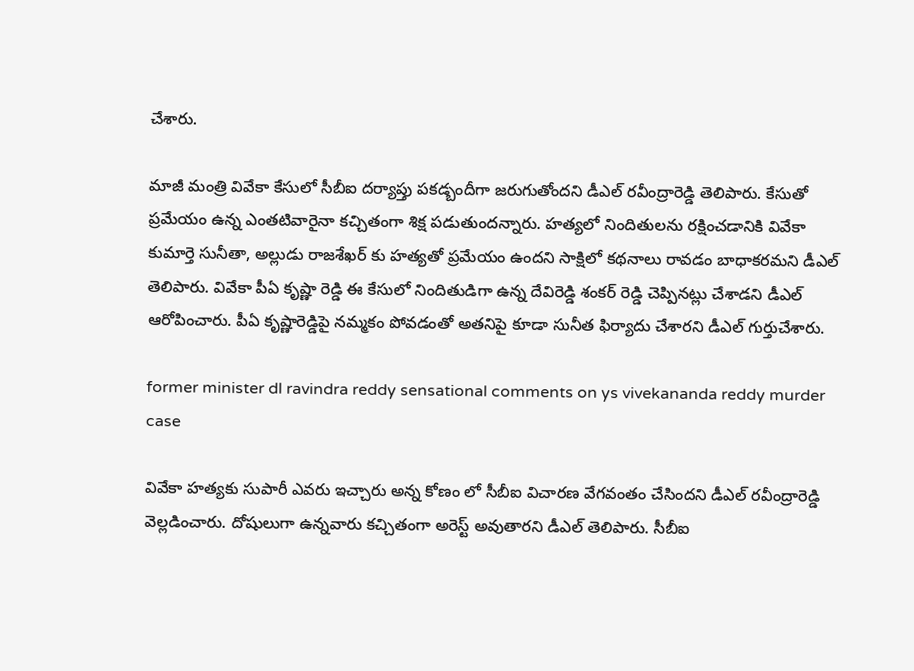చేశారు.

మాజీ మంత్రి వివేకా కేసులో సీబీఐ దర్యాప్తు పకడ్బందీగా జరుగుతోందని డీఎల్ రవీంద్రారెడ్డి తెలిపారు. కేసుతో ప్రమేయం ఉన్న ఎంతటివారైనా కచ్చితంగా శిక్ష పడుతుందన్నారు. హత్యలో నిందితులను రక్షించడానికి వివేకా కుమార్తె సునీతా, అల్లుడు రాజశేఖర్ కు హత్యతో ప్రమేయం ఉందని సాక్షిలో కథనాలు రావడం బాధాకరమని డీఎల్ తెలిపారు. వివేకా పీఏ కృష్ణా రెడ్డి ఈ కేసులో నిందితుడిగా ఉన్న దేవిరెడ్డి శంకర్ రెడ్డి చెప్పినట్లు చేశాడని డీఎల్ ఆరోపించారు. పీఏ కృష్ణారెడ్డిపై నమ్మకం పోవడంతో అతనిపై కూడా సునీత ఫిర్యాదు చేశారని డీఎల్ గుర్తుచేశారు.

former minister dl ravindra reddy sensational comments on ys vivekananda reddy murder case

వివేకా హత్యకు సుపారీ ఎవరు ఇచ్చారు అన్న కోణం లో సీబీఐ విచారణ వేగవంతం చేసిందని డీఎల్ రవీంద్రారెడ్డి వెల్లడించారు. దోషులుగా ఉన్నవారు కచ్చితంగా అరెస్ట్ అవుతారని డీఎల్ తెలిపారు. సీబీఐ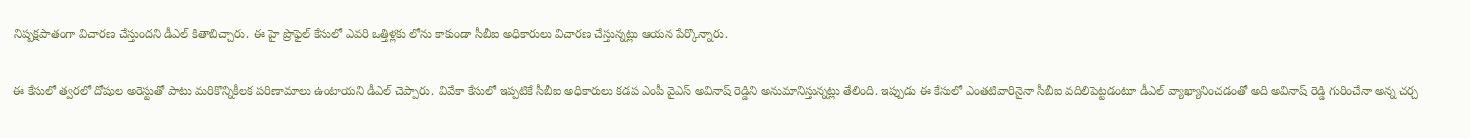నిష్పక్షపాతంగా విచారణ చేస్తుందని డీఎల్ కితాబిచ్చారు. ఈ హై ప్రొఫైల్ కేసులో ఎవరి ఒత్తిళ్లకు లోను కాకుండా సీబీఐ అధికారులు విచారణ చేస్తున్నట్లు ఆయన పేర్కొన్నారు.

ఈ కేసులో త్వరలో దోషుల అరెస్టుతో పాటు మరికొన్నికీలక పరిణామాలు ఉంటాయని డీఎల్ చెప్పారు. వివేకా కేసులో ఇప్పటికే సీబీఐ అధికారులు కడప ఎంపీ వైఎస్ అవినాష్ రెడ్డిని అనుమానిస్తున్నట్లు తేలింది. ఇప్పుడు ఈ కేసులో ఎంతటివారినైనా సీబీఐ వదిలిపెట్టడంటూ డీఎల్ వ్యాఖ్యానించడంతో అది అవినాష్ రెడ్డి గురించేనా అన్న చర్చ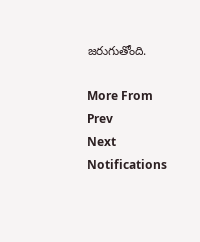జరుగుతోంది.

More From
Prev
Next
Notifications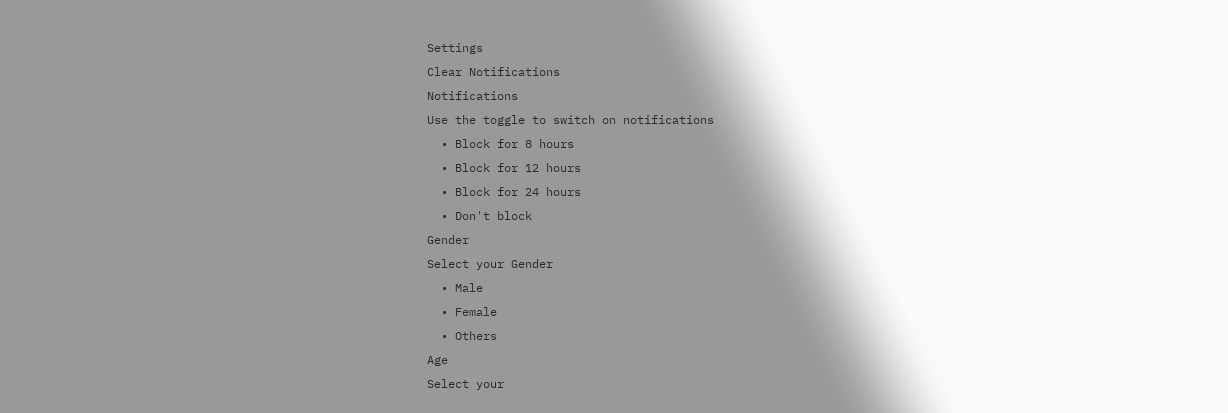Settings
Clear Notifications
Notifications
Use the toggle to switch on notifications
  • Block for 8 hours
  • Block for 12 hours
  • Block for 24 hours
  • Don't block
Gender
Select your Gender
  • Male
  • Female
  • Others
Age
Select your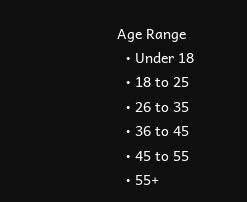Age Range
  • Under 18
  • 18 to 25
  • 26 to 35
  • 36 to 45
  • 45 to 55
  • 55+